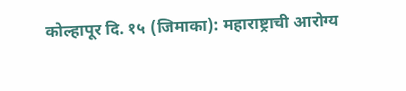कोल्हापूर दि. १५ (जिमाका): महाराष्ट्राची आरोग्य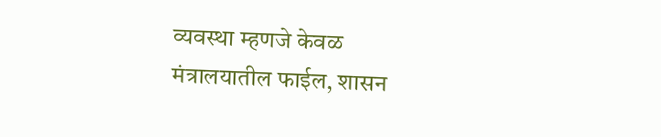व्यवस्था म्हणजे केवळ मंत्रालयातील फाईल, शासन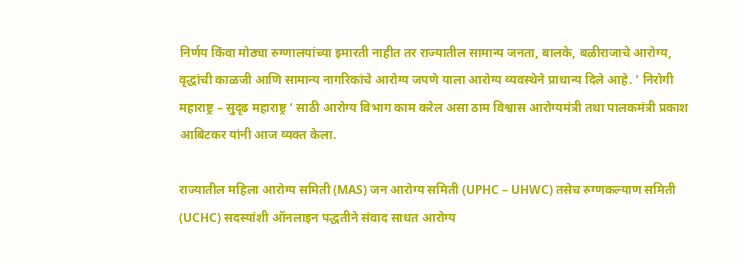निर्णय किंवा मोठ्या रुग्णालयांच्या इमारती नाहीत तर राज्यातील सामान्य जनता, बालके, बळीराजाचे आरोग्य, वृद्धांची काळजी आणि सामान्य नागरिकांचे आरोग्य जपणे याला आरोग्य व्यवस्थेने प्राधान्य दिले आहे. ‘ निरोगी महाराष्ट्र – सुदृढ महाराष्ट्र ‘ साठी आरोग्य विभाग काम करेल असा ठाम विश्वास आरोग्यमंत्री तथा पालकमंत्री प्रकाश आबिटकर यांनी आज व्यक्त केला.

राज्यातील महिला आरोग्य समिती (MAS) जन आरोग्य समिती (UPHC – UHWC) तसेच रुग्णकल्याण समिती (UCHC) सदस्यांशी ऑनलाइन पद्धतीने संवाद साधत आरोग्य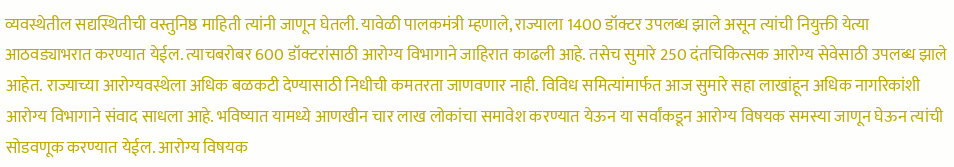व्यवस्थेतील सद्यस्थितीची वस्तुनिष्ठ माहिती त्यांनी जाणून घेतली. यावेळी पालकमंत्री म्हणाले, राज्याला 1400 डॉक्टर उपलब्ध झाले असून त्यांची नियुक्ती येत्या आठवड्याभरात करण्यात येईल. त्याचबरोबर 600 डॉक्टरांसाठी आरोग्य विभागाने जाहिरात काढली आहे. तसेच सुमारे 250 दंतचिकित्सक आरोग्य सेवेसाठी उपलब्ध झाले आहेत. राज्याच्या आरोग्यवस्थेला अधिक बळकटी देण्यासाठी निधीची कमतरता जाणवणार नाही. विविध समित्यांमार्फत आज सुमारे सहा लाखांहून अधिक नागरिकांशी आरोग्य विभागाने संवाद साधला आहे. भविष्यात यामध्ये आणखीन चार लाख लोकांचा समावेश करण्यात येऊन या सर्वांकडून आरोग्य विषयक समस्या जाणून घेऊन त्यांची सोडवणूक करण्यात येईल. आरोग्य विषयक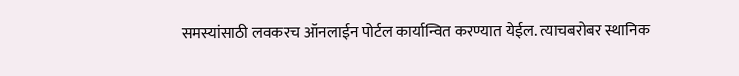समस्यांसाठी लवकरच ऑनलाईन पोर्टल कार्यान्वित करण्यात येईल. त्याचबरोबर स्थानिक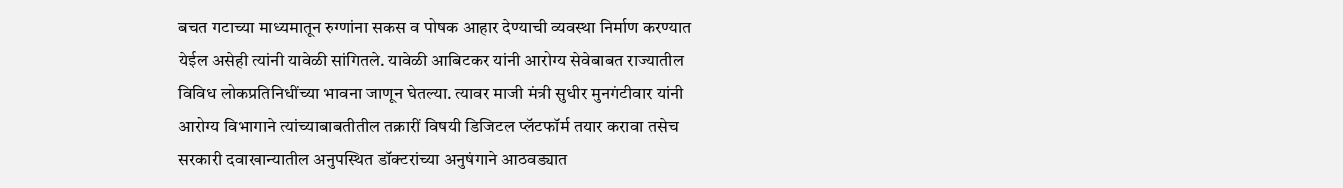बचत गटाच्या माध्यमातून रुग्णांना सकस व पोषक आहार देण्याची व्यवस्था निर्माण करण्यात येईल असेही त्यांनी यावेळी सांगितले. यावेळी आबिटकर यांनी आरोग्य सेवेबाबत राज्यातील विविध लोकप्रतिनिधींच्या भावना जाणून घेतल्या. त्यावर माजी मंत्री सुधीर मुनगंटीवार यांनी आरोग्य विभागाने त्यांच्याबाबतीतील तक्रारीं विषयी डिजिटल प्लॅटफॉर्म तयार करावा तसेच सरकारी दवाखान्यातील अनुपस्थित डॉक्टरांच्या अनुषंगाने आठवड्यात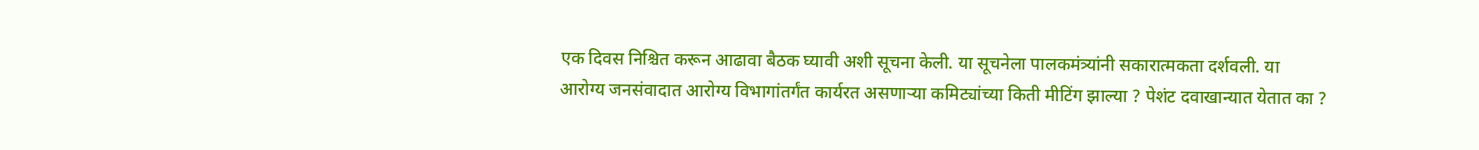एक दिवस निश्चित करून आढावा बैठक घ्यावी अशी सूचना केली. या सूचनेला पालकमंत्र्यांनी सकारात्मकता दर्शवली. या आरोग्य जनसंवादात आरोग्य विभागांतर्गंत कार्यरत असणाऱ्या कमिट्यांच्या किती मीटिंग झाल्या ? पेशंट दवाखान्यात येतात का ?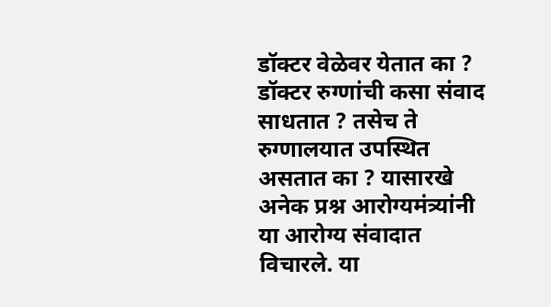डॉक्टर वेळेवर येतात का ? डॉक्टर रुग्णांची कसा संवाद साधतात ? तसेच ते रुग्णालयात उपस्थित असतात का ? यासारखे अनेक प्रश्न आरोग्यमंत्र्यांनी या आरोग्य संवादात विचारले. या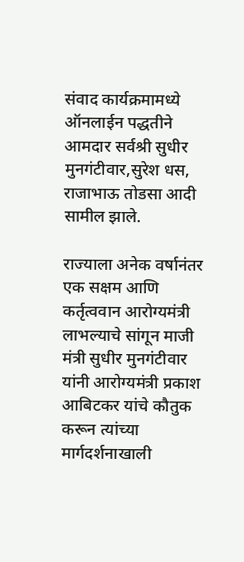संवाद कार्यक्रमामध्ये ऑनलाईन पद्धतीने आमदार सर्वश्री सुधीर मुनगंटीवार,सुरेश धस, राजाभाऊ तोडसा आदी सामील झाले.

राज्याला अनेक वर्षानंतर एक सक्षम आणि कर्तृत्ववान आरोग्यमंत्री लाभल्याचे सांगून माजी मंत्री सुधीर मुनगंटीवार यांनी आरोग्यमंत्री प्रकाश आबिटकर यांचे कौतुक करून त्यांच्या मार्गदर्शनाखाली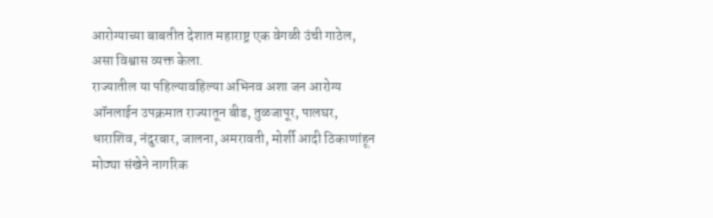आरोग्याच्या बाबतीत देशात महाराष्ट्र एक वेगळी उंची गाठेल, असा विश्वास व्यक्त केला.
राज्यातील या पहिल्यावहिल्या अभिनव अशा जन आरोग्य ऑनलाईन उपक्रमात राज्यातून बीड, तुळजापूर, पालघर, धाराशिव, नंदुरबार, जालना, अमरावती, मोर्शी आदी ठिकाणांहून मोठ्या संखेने नागरिक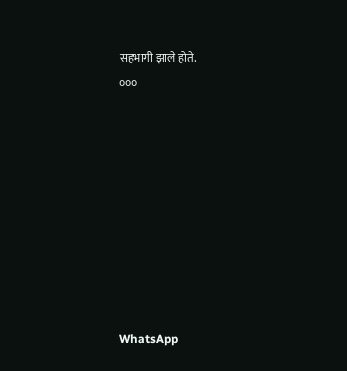सहभागी झाले होते.
०००









WhatsApp